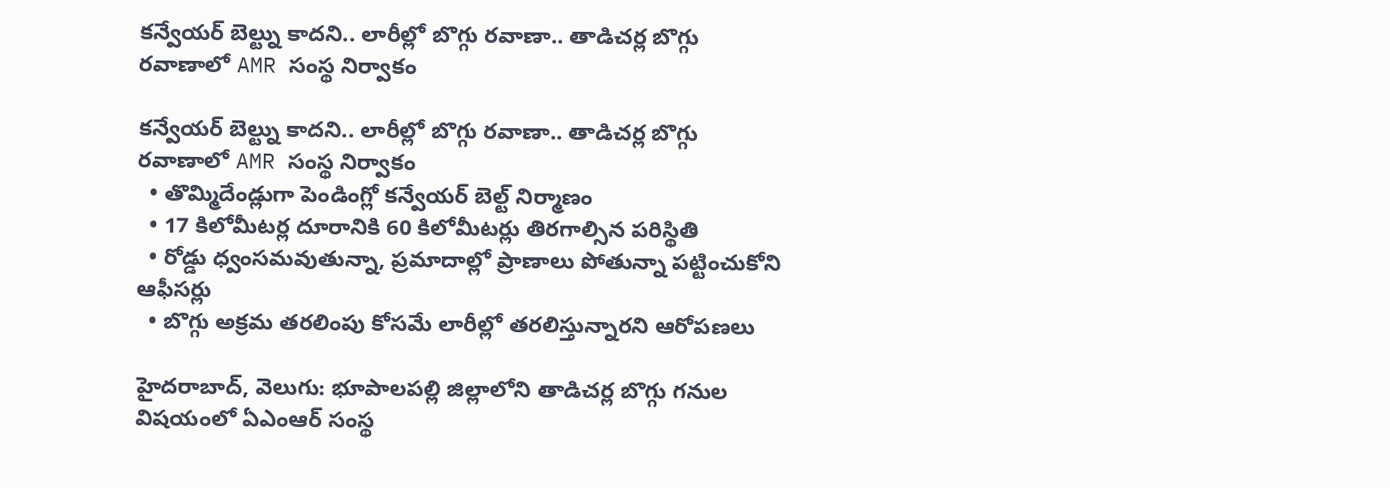కన్వేయర్ బెల్ట్ను కాదని.. లారీల్లో బొగ్గు రవాణా.. తాడిచర్ల బొగ్గు రవాణాలో AMR సంస్థ నిర్వాకం

కన్వేయర్ బెల్ట్ను కాదని.. లారీల్లో బొగ్గు రవాణా.. తాడిచర్ల బొగ్గు రవాణాలో AMR సంస్థ నిర్వాకం
  • తొమ్మిదేండ్లుగా పెండింగ్లో కన్వేయర్ బెల్ట్ నిర్మాణం
  • 17 కిలోమీటర్ల దూరానికి 60 కిలోమీటర్లు తిరగాల్సిన పరిస్థితి
  • రోడ్డు ధ్వంసమవుతున్నా, ప్రమాదాల్లో ప్రాణాలు పోతున్నా పట్టించుకోని ఆఫీసర్లు
  • బొగ్గు అక్రమ తరలింపు కోసమే లారీల్లో తరలిస్తున్నారని ఆరోపణలు

హైదరాబాద్, వెలుగు: భూపాలపల్లి జిల్లాలోని తాడిచర్ల బొగ్గు గనుల విషయంలో ఏఎంఆర్ సంస్థ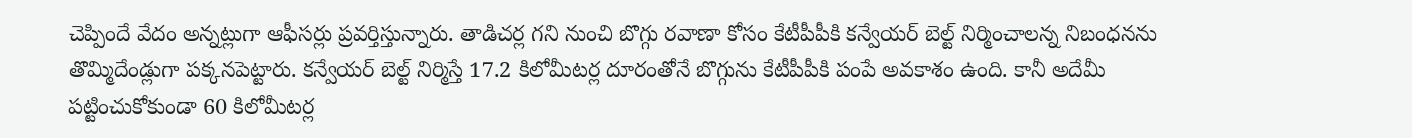చెప్పిందే వేదం అన్నట్లుగా ఆఫీసర్లు ప్రవర్తిస్తున్నారు. తాడిచర్ల గని నుంచి బొగ్గు రవాణా కోసం కేటీపీపీకి కన్వేయర్ బెల్ట్ నిర్మించాలన్న నిబంధనను తొమ్మిదేండ్లుగా పక్కనపెట్టారు. కన్వేయర్ బెల్ట్ నిర్మిస్తే 17.2 కిలోమీటర్ల దూరంతోనే బొగ్గును కేటీపీపీకి పంపే అవకాశం ఉంది. కానీ అదేమీ పట్టించుకోకుండా 60 కిలోమీటర్ల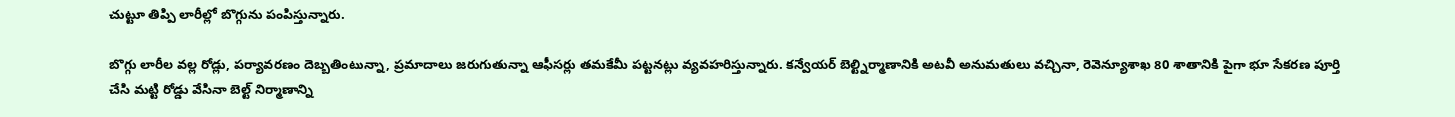చుట్టూ తిప్పి లారీల్లో బొగ్గును పంపిస్తున్నారు.

బొగ్గు లారీల వల్ల రోడ్లు, పర్యావరణం దెబ్బతింటున్నా, ప్రమాదాలు జరుగుతున్నా ఆఫీసర్లు తమకేమీ పట్టనట్లు వ్యవహరిస్తున్నారు. కన్వేయర్ బెల్ట్నిర్మాణానికి అటవీ అనుమతులు వచ్చినా, రెవెన్యూశాఖ 80 శాతానికి పైగా భూ సేకరణ పూర్తి చేసి మట్టి రోడ్డు వేసినా బెల్ట్ నిర్మాణాన్ని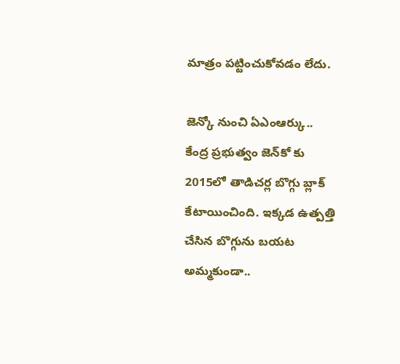మాత్రం పట్టించుకోవడం లేదు.

జెన్కో నుంచి ఏఎంఆర్కు..
కేంద్ర ప్రభుత్వం జెన్‌‌‌‌‌‌‌‌కో కు 2015లో తాడిచర్ల బొగ్గు బ్లాక్‌‌‌‌‌‌‌‌ కేటాయించింది. ఇక్కడ ఉత్పత్తి చేసిన బొగ్గును బయట అమ్మకుండా..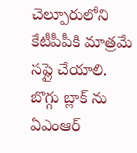చెల్పూరులోని  కేటీపీపీకి మాత్రమే సప్లై చేయాలి. బొగ్గు బ్లాక్ ను ఏఎంఆర్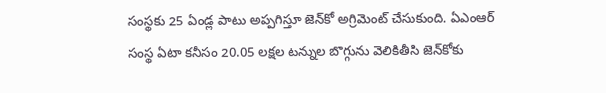సంస్థకు 25 ఏండ్ల పాటు అప్పగిస్తూ జెన్‌‌‌‌‌‌‌‌కో అగ్రిమెంట్ చేసుకుంది. ఏఎంఆర్ సంస్థ ఏటా కనీసం 20.05 లక్షల టన్నుల బొగ్గును వెలికితీసి జెన్‌‌‌‌‌‌‌‌కోకు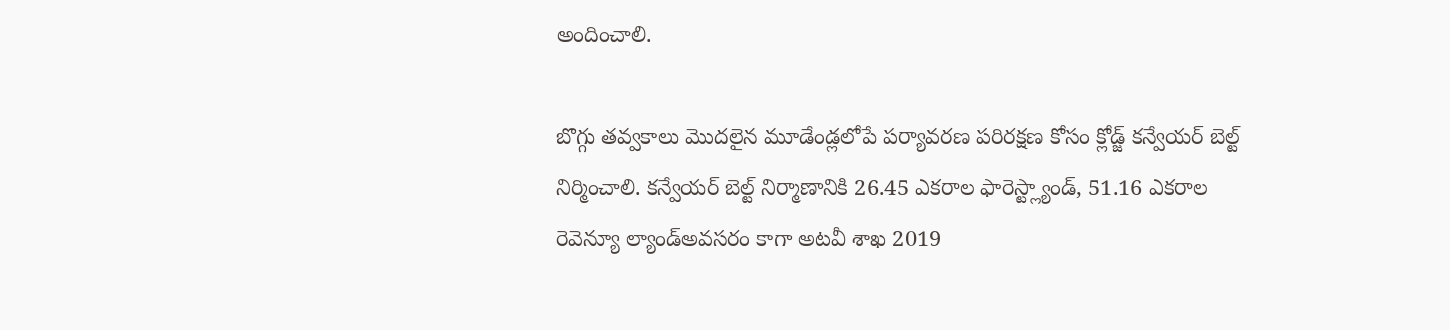అందించాలి.

బొగ్గు తవ్వకాలు మొదలైన మూడేండ్లలోపే పర్యావరణ పరిరక్షణ కోసం క్లోడ్జ్ కన్వేయర్ బెల్ట్ నిర్మించాలి. కన్వేయర్ బెల్ట్ నిర్మాణానికి 26.45 ఎకరాల ఫారెస్ట్ల్యాండ్, 51.16 ఎకరాల రెవెన్యూ ల్యాండ్అవసరం కాగా అటవీ శాఖ 2019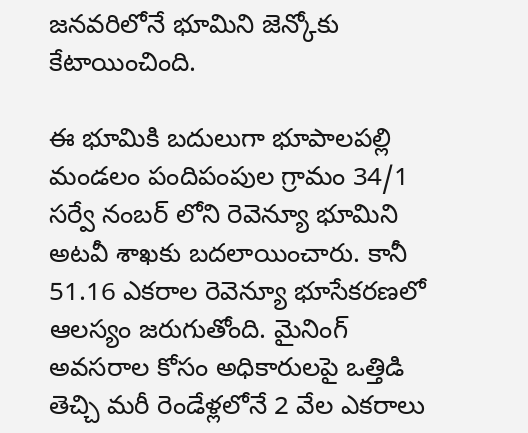జనవరిలోనే భూమిని జెన్కోకు కేటాయించింది.

ఈ భూమికి బదులుగా భూపాలపల్లి మండలం పందిపంపుల గ్రామం 34/1 సర్వే నంబర్ లోని రెవెన్యూ భూమిని అటవీ శాఖకు బదలాయించారు. కానీ 51.16 ఎకరాల రెవెన్యూ భూసేకరణలో ఆలస్యం జరుగుతోంది. మైనింగ్ అవసరాల కోసం అధికారులపై ఒత్తిడి తెచ్చి మరీ రెండేళ్లలోనే 2 వేల ఎకరాలు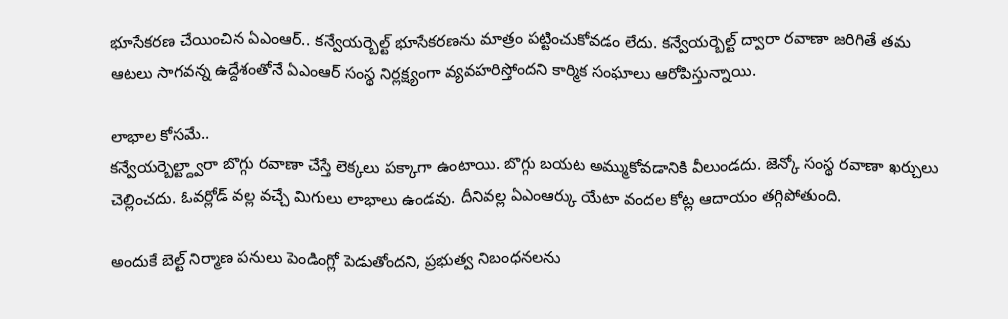భూసేకరణ చేయించిన ఏఎంఆర్.. కన్వేయర్బెల్ట్ భూసేకరణను మాత్రం పట్టించుకోవడం లేదు. కన్వేయర్బెల్ట్ ద్వారా రవాణా జరిగితే తమ ఆటలు సాగవన్న ఉద్దేశంతోనే ఏఎంఆర్ సంస్థ నిర్లక్ష్యంగా వ్యవహరిస్తోందని కార్మిక సంఘాలు ఆరోపిస్తున్నాయి.

లాభాల కోసమే..
కన్వేయర్బెల్ట్ద్వారా బొగ్గు రవాణా చేస్తే లెక్కలు పక్కాగా ఉంటాయి. బొగ్గు బయట అమ్ముకోవడానికి వీలుండదు. జెన్కో సంస్థ రవాణా ఖర్చులు చెల్లించదు. ఓవర్లోడ్ వల్ల వచ్చే మిగులు లాభాలు ఉండవు. దీనివల్ల ఏఎంఆర్కు యేటా వందల కోట్ల ఆదాయం తగ్గిపోతుంది.

అందుకే బెల్ట్ నిర్మాణ పనులు పెండింగ్లో పెడుతోందని, ప్రభుత్వ నిబంధనలను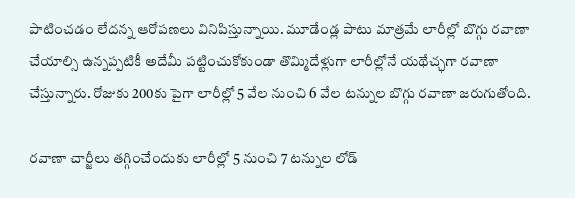పాటించడం లేదన్న ఆరోపణలు వినిపిస్తున్నాయి. మూడేండ్ల పాటు మాత్రమే లారీల్లో బొగ్గు రవాణా చేయాల్సి ఉన్నప్పటికీ అదేమీ పట్టించుకోకుండా తొమ్మిదేళ్లుగా లారీల్లోనే యథేచ్ఛగా రవాణా చేస్తున్నారు. రోజుకు 200కు పైగా లారీల్లో 5 వేల నుంచి 6 వేల టన్నుల బొగ్గు రవాణా జరుగుతోంది.

రవాణా చార్జీలు తగ్గించేందుకు లారీల్లో 5 నుంచి 7 టన్నుల లోడ్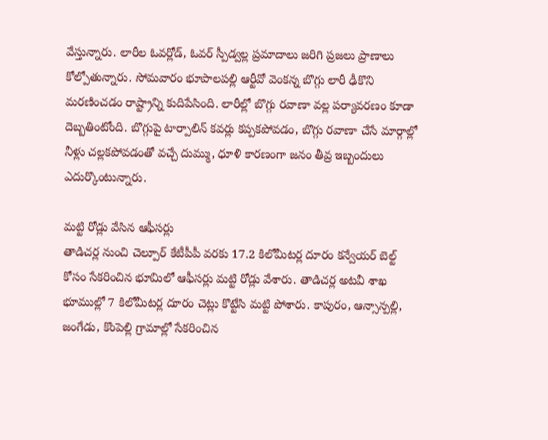వేస్తున్నారు. లారీల ఓవర్లోడ్, ఓవర్ స్పీడ్వల్ల ప్రమాదాలు జరిగి ప్రజలు ప్రాణాలు కోల్పోతున్నారు. సోమవారం భూపాలపల్లి ఆర్టీవో వెంకన్న బొగ్గు లారీ ఢీకొని మరణించడం రాష్ట్రాన్ని కుదిపేసింది. లారీల్లో బొగ్గు రవాణా వల్ల పర్యావరణం కూడా దెబ్బతింటోంది. బొగ్గుపై టార్పాలిన్ కవర్లు కప్పకపోవడం, బొగ్గు రవాణా చేసే మార్గాల్లో నీళ్లు చల్లకపోవడంతో వచ్చే దుమ్ము, ధూళి కారణంగా జనం తీవ్ర ఇబ్బందులు ఎదుర్కొంటున్నారు.

మట్టి రోడ్లు వేసిన ఆఫీసర్లు
తాడిచర్ల నుంచి చెల్పూర్ కేటీపీపీ వరకు 17.2 కిలోమీటర్ల దూరం కన్వేయర్ బెల్ట్ కోసం సేకరించిన భూమిలో ఆఫీసర్లు మట్టి రోడ్లు వేశారు. తాడిచర్ల అటవీ శాఖ భూముల్లో 7 కిలోమీటర్ల దూరం చెట్లు కొట్టేసి మట్టి పోశారు. కాపురం, ఆన్సాన్పల్లి, జంగేడు, కొంపెల్లి గ్రామాల్లో సేకరించిన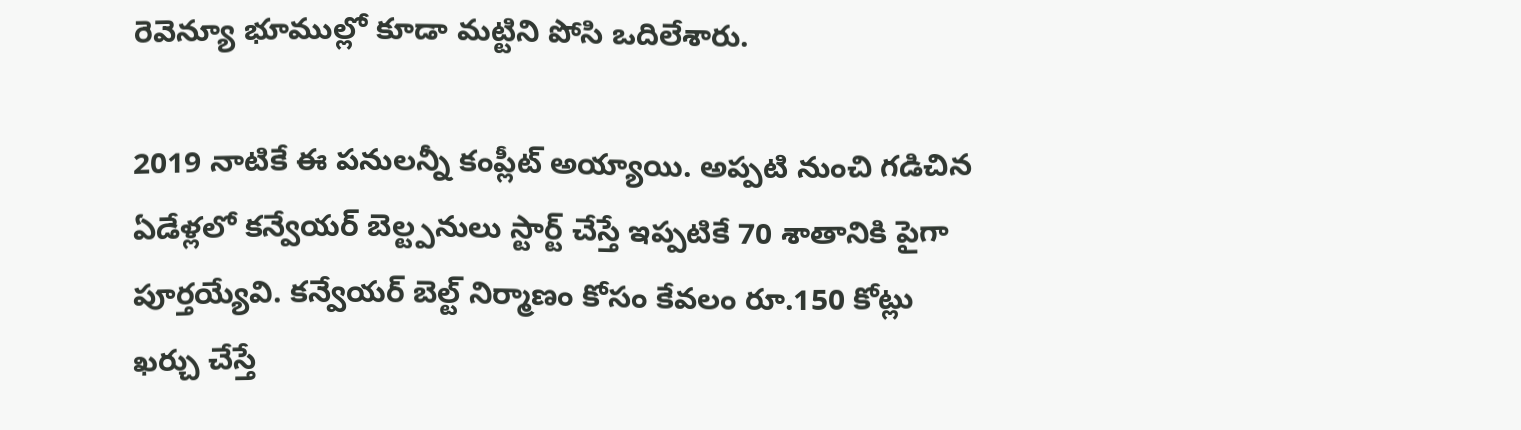రెవెన్యూ భూముల్లో కూడా మట్టిని పోసి ఒదిలేశారు.

2019 నాటికే ఈ పనులన్నీ కంప్లీట్ అయ్యాయి. అప్పటి నుంచి గడిచిన ఏడేళ్లలో కన్వేయర్ బెల్ట్పనులు స్టార్ట్ చేస్తే ఇప్పటికే 70 శాతానికి పైగా పూర్తయ్యేవి. కన్వేయర్ బెల్ట్ నిర్మాణం కోసం కేవలం రూ.150 కోట్లు ఖర్చు చేస్తే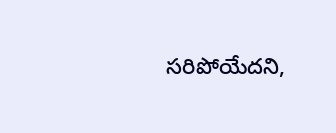సరిపోయేదని,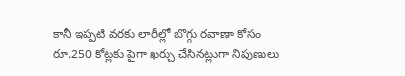కానీ ఇప్పటి వరకు లారీల్లో బొగ్గు రవాణా కోసం రూ.250 కోట్లకు పైగా ఖర్చు చేసినట్లుగా నిపుణులు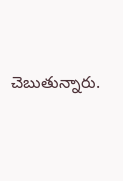చెబుతున్నారు.